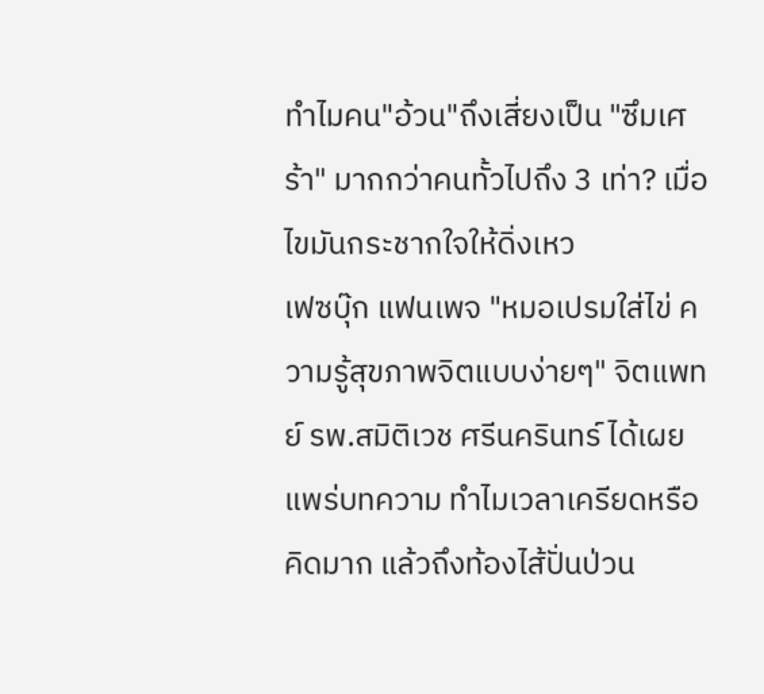ทำไมคน"อ้วน"ถึงเสี่ยงเป็น "ซึมเศร้า" มากกว่าคนทั้วไปถึง 3 เท่า? เมื่อไขมันกระชากใจให้ดิ่งเหว
เฟซบุ๊ก แฟนเพจ "หมอเปรมใส่ไข่ ความรู้สุขภาพจิตแบบง่ายๆ" จิตแพทย์ รพ.สมิติเวช ศรีนครินทร์ ได้เผยแพร่บทความ ทำไมเวลาเครียดหรือคิดมาก แล้วถึงท้องไส้ปั่นป่วน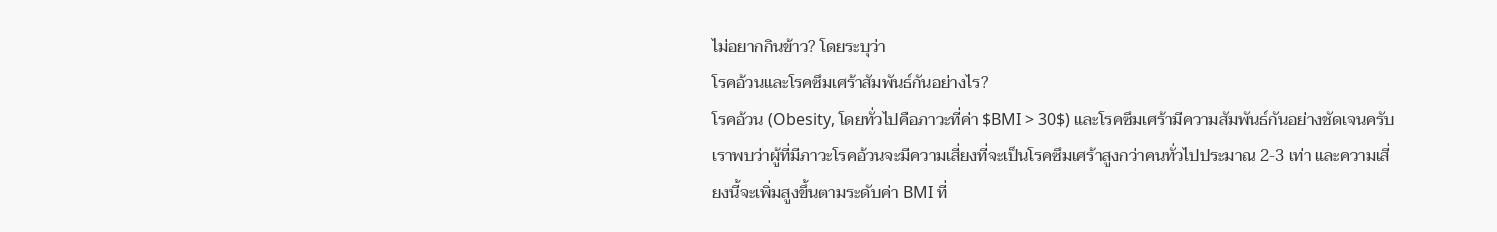ไม่อยากกินข้าว? โดยระบุว่า
โรคอ้วนและโรคซึมเศร้าสัมพันธ์กันอย่างไร?
โรคอ้วน (Obesity, โดยทั่วไปคือภาวะที่ค่า $BMI > 30$) และโรคซึมเศร้ามีความสัมพันธ์กันอย่างชัดเจนครับ เราพบว่าผู้ที่มีภาวะโรคอ้วนจะมีความเสี่ยงที่จะเป็นโรคซึมเศร้าสูงกว่าคนทั่วไปประมาณ 2-3 เท่า และความเสี่ยงนี้จะเพิ่มสูงขึ้นตามระดับค่า BMI ที่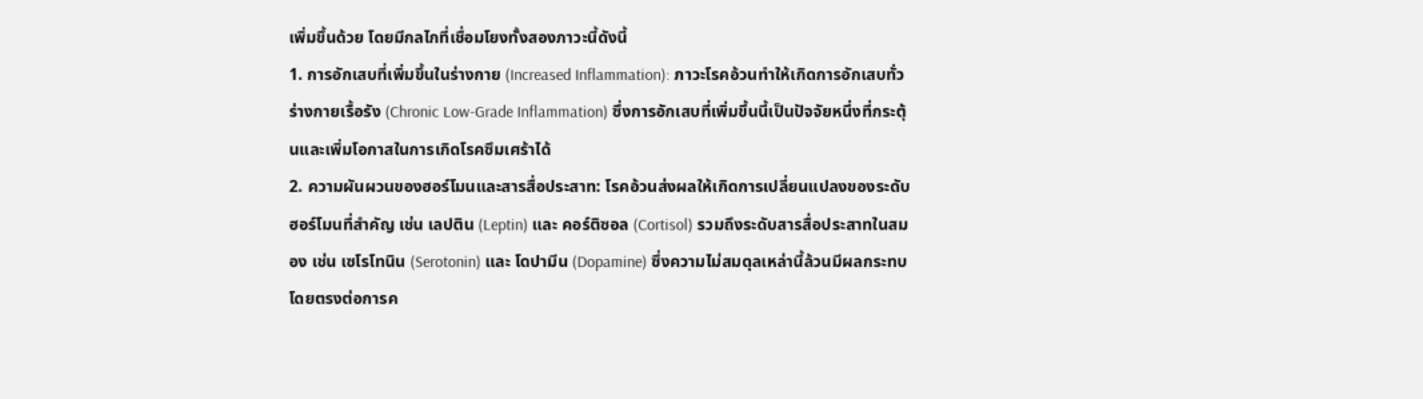เพิ่มขึ้นด้วย โดยมีกลไกที่เชื่อมโยงทั้งสองภาวะนี้ดังนี้
1. การอักเสบที่เพิ่มขึ้นในร่างกาย (Increased Inflammation): ภาวะโรคอ้วนทำให้เกิดการอักเสบทั่วร่างกายเรื้อรัง (Chronic Low-Grade Inflammation) ซึ่งการอักเสบที่เพิ่มขึ้นนี้เป็นปัจจัยหนึ่งที่กระตุ้นและเพิ่มโอกาสในการเกิดโรคซึมเศร้าได้
2. ความผันผวนของฮอร์โมนและสารสื่อประสาท: โรคอ้วนส่งผลให้เกิดการเปลี่ยนแปลงของระดับฮอร์โมนที่สำคัญ เช่น เลปติน (Leptin) และ คอร์ติซอล (Cortisol) รวมถึงระดับสารสื่อประสาทในสมอง เช่น เซโรโทนิน (Serotonin) และ โดปามีน (Dopamine) ซึ่งความไม่สมดุลเหล่านี้ล้วนมีผลกระทบโดยตรงต่อการค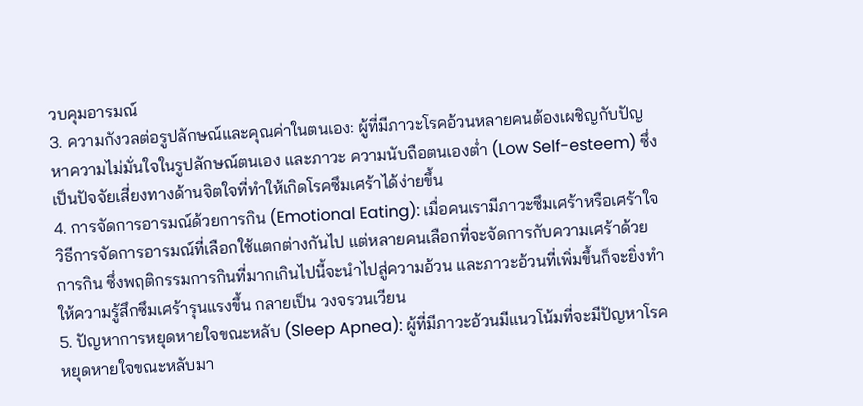วบคุมอารมณ์
3. ความกังวลต่อรูปลักษณ์และคุณค่าในตนเอง: ผู้ที่มีภาวะโรคอ้วนหลายคนต้องเผชิญกับปัญหาความไม่มั่นใจในรูปลักษณ์ตนเอง และภาวะ ความนับถือตนเองต่ำ (Low Self-esteem) ซึ่งเป็นปัจจัยเสี่ยงทางด้านจิตใจที่ทำให้เกิดโรคซึมเศร้าได้ง่ายขึ้น
4. การจัดการอารมณ์ด้วยการกิน (Emotional Eating): เมื่อคนเรามีภาวะซึมเศร้าหรือเศร้าใจ วิธีการจัดการอารมณ์ที่เลือกใช้แตกต่างกันไป แต่หลายคนเลือกที่จะจัดการกับความเศร้าด้วย การกิน ซึ่งพฤติกรรมการกินที่มากเกินไปนี้จะนำไปสู่ความอ้วน และภาวะอ้วนที่เพิ่มขึ้นก็จะยิ่งทำให้ความรู้สึกซึมเศร้ารุนแรงขึ้น กลายเป็น วงจรวนเวียน
5. ปัญหาการหยุดหายใจขณะหลับ (Sleep Apnea): ผู้ที่มีภาวะอ้วนมีแนวโน้มที่จะมีปัญหาโรคหยุดหายใจขณะหลับมา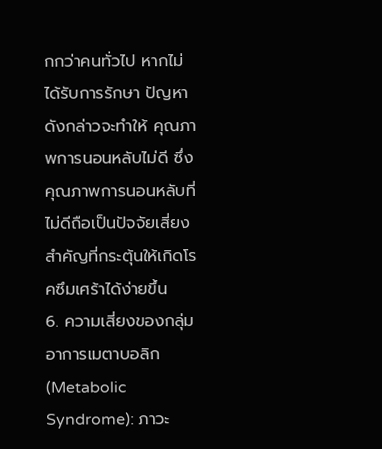กกว่าคนทั่วไป หากไม่ได้รับการรักษา ปัญหาดังกล่าวจะทำให้ คุณภาพการนอนหลับไม่ดี ซึ่งคุณภาพการนอนหลับที่ไม่ดีถือเป็นปัจจัยเสี่ยงสำคัญที่กระตุ้นให้เกิดโรคซึมเศร้าได้ง่ายขึ้น
6. ความเสี่ยงของกลุ่มอาการเมตาบอลิก (Metabolic Syndrome): ภาวะ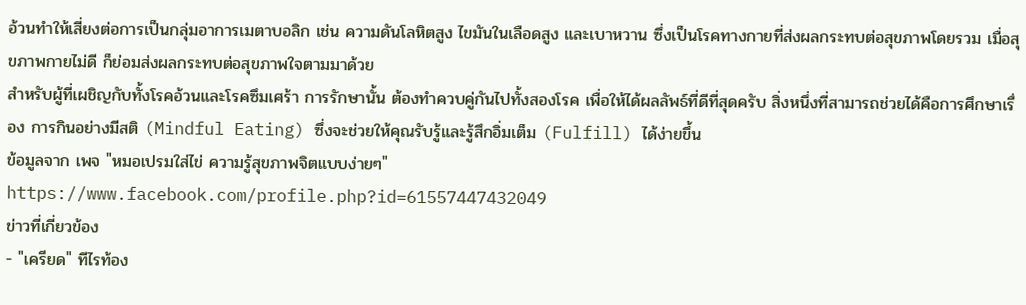อ้วนทำให้เสี่ยงต่อการเป็นกลุ่มอาการเมตาบอลิก เช่น ความดันโลหิตสูง ไขมันในเลือดสูง และเบาหวาน ซึ่งเป็นโรคทางกายที่ส่งผลกระทบต่อสุขภาพโดยรวม เมื่อสุขภาพกายไม่ดี ก็ย่อมส่งผลกระทบต่อสุขภาพใจตามมาด้วย
สำหรับผู้ที่เผชิญกับทั้งโรคอ้วนและโรคซึมเศร้า การรักษานั้น ต้องทำควบคู่กันไปทั้งสองโรค เพื่อให้ได้ผลลัพธ์ที่ดีที่สุดครับ สิ่งหนึ่งที่สามารถช่วยได้คือการศึกษาเรื่อง การกินอย่างมีสติ (Mindful Eating) ซึ่งจะช่วยให้คุณรับรู้และรู้สึกอิ่มเต็ม (Fulfill) ได้ง่ายขึ้น
ข้อมูลจาก เพจ "หมอเปรมใส่ไข่ ความรู้สุขภาพจิตแบบง่ายๆ"
https://www.facebook.com/profile.php?id=61557447432049
ข่าวที่เกี่ยวข้อง
- "เครียด" ทีไรท้อง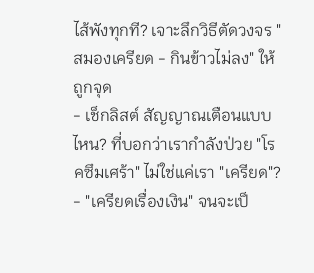ไส้พังทุกที? เจาะลึกวิธีตัดวงจร "สมองเครียด - กินข้าวไม่ลง" ให้ถูกจุด
- เช็กลิสต์ สัญญาณเตือนแบบไหน? ที่บอกว่าเรากำลังป่วย "โรคซึมเศร้า" ไม่ใช่แค่เรา "เครียด"?
- "เครียดเรื่องเงิน" จนจะเป็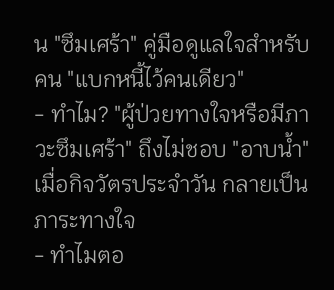น "ซึมเศร้า" คู่มือดูแลใจสำหรับคน "แบกหนี้ไว้คนเดียว"
- ทำไม? "ผู้ป่วยทางใจหรือมีภาวะซึมเศร้า" ถึงไม่ชอบ "อาบน้ำ" เมื่อกิจวัตรประจำวัน กลายเป็นภาระทางใจ
- ทำไมตอ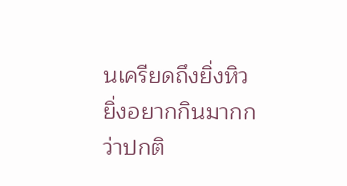นเครียดถึงยิ่งหิว ยิ่งอยากกินมากกว่าปกติ